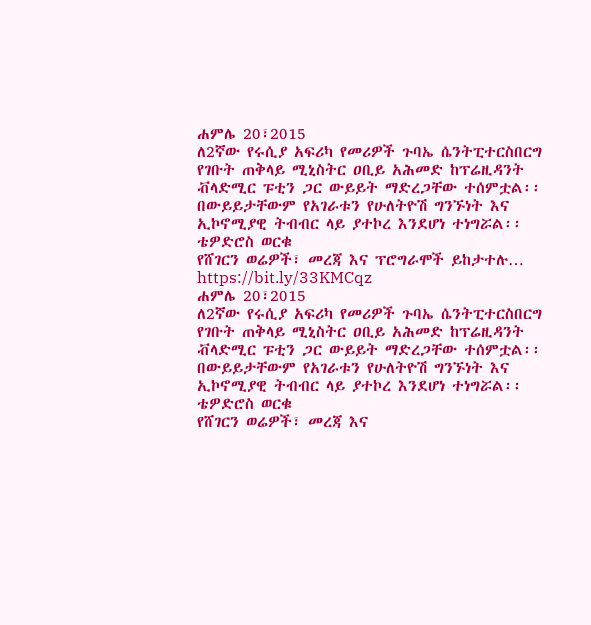ሐምሌ 20፣2015
ለ2ኛው የሩሲያ አፍሪካ የመሪዎች ጉባኤ ሴንትፒተርስበርግ የገቡት ጠቅላይ ሚኒስትር ዐቢይ አሕመድ ከፕሬዚዳንት ቭላድሚር ፑቲን ጋር ውይይት ማድረጋቸው ተሰምቷል፡፡
በውይይታቸውም የአገራቱን የሁለትዮሽ ግንኙነት እና ኢኮኖሚያዊ ትብብር ላይ ያተኮረ እንደሆነ ተነግሯል፡፡
ቴዎድሮስ ወርቁ
የሸገርን ወሬዎች፣ መረጃ እና ፕሮግራሞች ይከታተሉ… https://bit.ly/33KMCqz
ሐምሌ 20፣2015
ለ2ኛው የሩሲያ አፍሪካ የመሪዎች ጉባኤ ሴንትፒተርስበርግ የገቡት ጠቅላይ ሚኒስትር ዐቢይ አሕመድ ከፕሬዚዳንት ቭላድሚር ፑቲን ጋር ውይይት ማድረጋቸው ተሰምቷል፡፡
በውይይታቸውም የአገራቱን የሁለትዮሽ ግንኙነት እና ኢኮኖሚያዊ ትብብር ላይ ያተኮረ እንደሆነ ተነግሯል፡፡
ቴዎድሮስ ወርቁ
የሸገርን ወሬዎች፣ መረጃ እና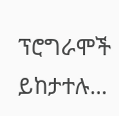ፕሮግራሞች ይከታተሉ…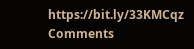https://bit.ly/33KMCqz
Comments